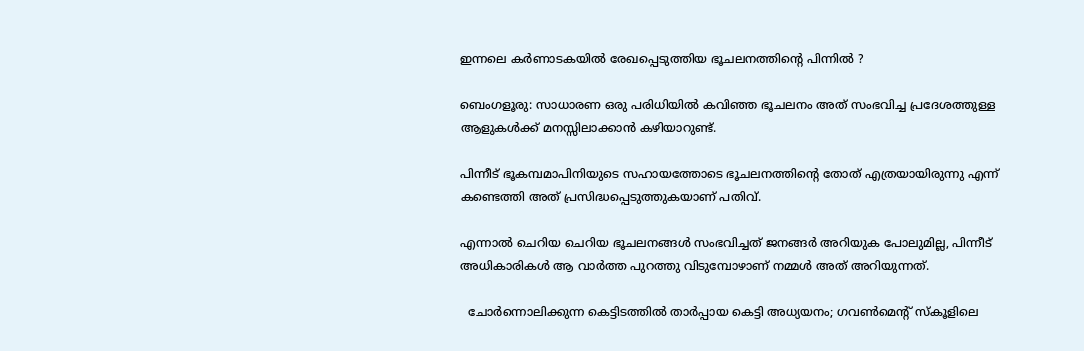ഇന്നലെ കർണാടകയിൽ രേഖപ്പെടുത്തിയ ഭൂചലനത്തിൻ്റെ പിന്നിൽ ?

ബെംഗളൂരു: സാധാരണ ഒരു പരിധിയിൽ കവിഞ്ഞ ഭൂചലനം അത് സംഭവിച്ച പ്രദേശത്തുള്ള ആളുകൾക്ക് മനസ്സിലാക്കാൻ കഴിയാറുണ്ട്.

പിന്നീട് ഭൂകമ്പമാപിനിയുടെ സഹായത്തോടെ ഭൂചലനത്തിൻ്റെ തോത് എത്രയായിരുന്നു എന്ന് കണ്ടെത്തി അത് പ്രസിദ്ധപ്പെടുത്തുകയാണ് പതിവ്.

എന്നാൽ ചെറിയ ചെറിയ ഭൂചലനങ്ങൾ സംഭവിച്ചത് ജനങ്ങർ അറിയുക പോലുമില്ല, പിന്നീട് അധികാരികൾ ആ വാർത്ത പുറത്തു വിടുമ്പോഴാണ് നമ്മൾ അത് അറിയുന്നത്.

  ചോർന്നൊലിക്കുന്ന കെട്ടിടത്തിൽ താർപ്പായ കെട്ടി അധ്യയനം; ഗവൺമെന്റ് സ്കൂളിലെ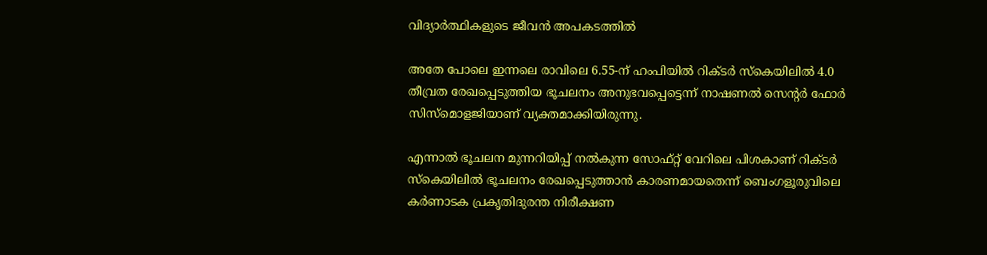വിദ്യാർത്ഥികളുടെ ജീവൻ അപകടത്തിൽ

അതേ പോലെ ഇന്നലെ രാവിലെ 6.55-ന് ഹംപിയിൽ റിക്ടർ സ്കെയിലിൽ 4.0 തീവ്രത രേഖപ്പെടുത്തിയ ഭൂചലനം അനുഭവപ്പെട്ടെന്ന് നാഷണൽ സെന്റർ ഫോർ സിസ്‌മൊളജിയാണ് വ്യക്തമാക്കിയിരുന്നു.

എന്നാൽ ഭൂചലന മുന്നറിയിപ്പ് നൽകുന്ന സോഫ്റ്റ‌് വേറിലെ പിശകാണ് റിക്ടർ സ്കെയിലിൽ ഭൂചലനം രേഖപ്പെടുത്താൻ കാരണമായതെന്ന് ബെംഗളൂരുവിലെ കർണാടക പ്രകൃതിദുരന്ത നിരീക്ഷണ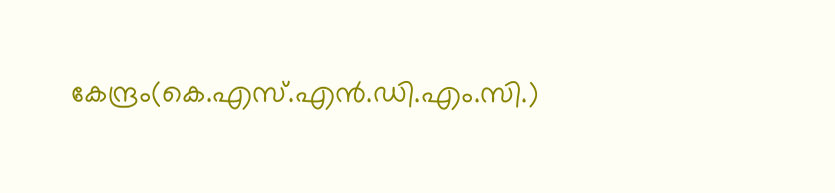കേന്ദ്രം(കെ.എസ്.എൻ.ഡി.എം.സി.)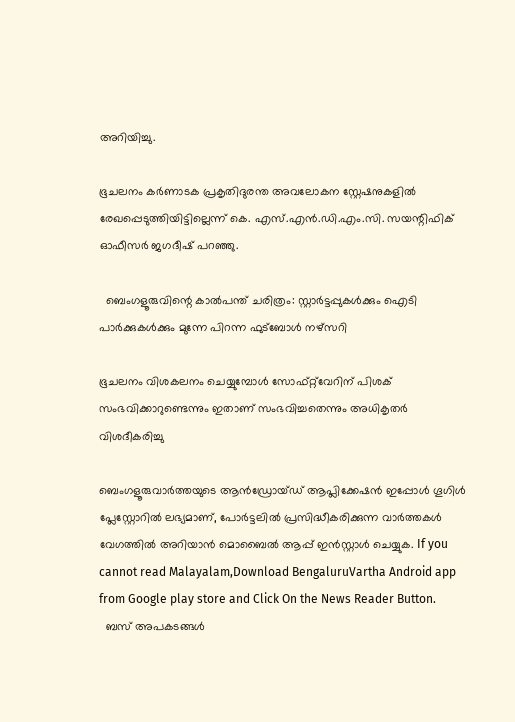അറിയിച്ചു.

ഭൂചലനം കർണാടക പ്രകൃതിദുരന്ത അവലോകന സ്റ്റേഷനുകളിൽ രേഖപ്പെടുത്തിയിട്ടില്ലെന്ന് കെ. എസ്.എൻ.ഡി.എം.സി. സയന്റിഫിക് ഓഫീസർ ജഗദീഷ് പറഞ്ഞു.

  ബെംഗളൂരുവിന്റെ കാൽപന്ത് ചരിത്രം: സ്റ്റാർട്ടപ്പുകൾക്കും ഐടി പാർക്കുകൾക്കും മുന്നേ പിറന്ന ഫുട്ബോൾ നഴ്സറി

ഭൂചലനം വിശകലനം ചെയ്യുമ്പോൾ സോഫ്റ്റ്‌വേറിന് പിശക് സംഭവിക്കാറുണ്ടെന്നും ഇതാണ് സംഭവിച്ചതെന്നും അധികൃതർ വിശദീകരിച്ചു

ബെംഗളൂരുവാർത്തയുടെ ആൻഡ്രോയ്ഡ് ആപ്ലിക്കേഷൻ ഇപ്പോൾ ഗൂഗിൾ പ്ലേസ്റ്റോറിൽ ലഭ്യമാണ്, പോർട്ടലിൽ പ്രസിദ്ധീകരിക്കുന്ന വാർത്തകൾ വേഗത്തിൽ അറിയാൻ മൊബൈൽ ആപ്പ് ഇൻസ്റ്റാൾ ചെയ്യുക. If you cannot read Malayalam,Download BengaluruVartha Android app from Google play store and Click On the News Reader Button.
  ബസ് അപകടങ്ങൾ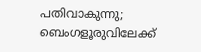പതിവാകുന്നു; ബെംഗളൂരുവിലേക്ക്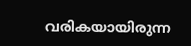വരികയായിരുന്ന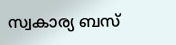സ്വകാര്യ ബസ്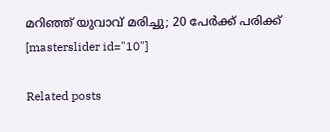മറിഞ്ഞ് യുവാവ് മരിച്ചു; 20 പേർക്ക് പരിക്ക്
[masterslider id="10"]

Related posts